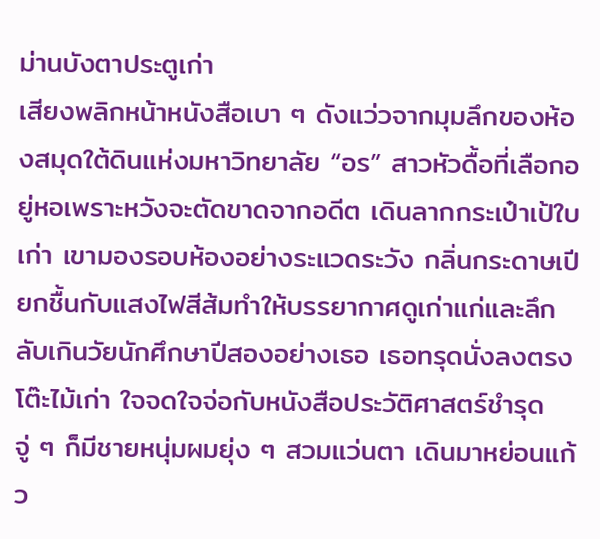ม่านบังตาประตูเก่า
เสียงพลิกหน้าหนังสือเบา ๆ ดังแว่วจากมุมลึกของห้องสมุดใต้ดินแห่งมหาวิทยาลัย “อร” สาวหัวดื้อที่เลือกอยู่หอเพราะหวังจะตัดขาดจากอดีต เดินลากกระเป๋าเป้ใบเก่า เขามองรอบห้องอย่างระแวดระวัง กลิ่นกระดาษเปียกชื้นกับแสงไฟสีส้มทำให้บรรยากาศดูเก่าแก่และลึกลับเกินวัยนักศึกษาปีสองอย่างเธอ เธอทรุดนั่งลงตรงโต๊ะไม้เก่า ใจจดใจจ่อกับหนังสือประวัติศาสตร์ชำรุด จู่ ๆ ก็มีชายหนุ่มผมยุ่ง ๆ สวมแว่นตา เดินมาหย่อนแก้ว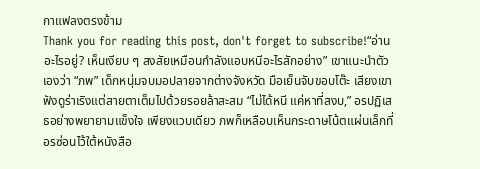กาแฟลงตรงข้าม
Thank you for reading this post, don't forget to subscribe!“อ่านอะไรอยู่? เห็นเงียบ ๆ สงสัยเหมือนกำลังแอบหนีอะไรสักอย่าง” เขาแนะนำตัวเองว่า “ภพ” เด็กหนุ่มจบมอปลายจากต่างจังหวัด มือเย็นจับขอบโต๊ะ เสียงเขาฟังดูร่าเริงแต่สายตาเต็มไปด้วยรอยล้าสะสม “ไม่ได้หนี แค่หาที่สงบ,” อรปฏิเสธอย่างพยายามแข็งใจ เพียงแวบเดียว ภพก็เหลือบเห็นกระดาษโน้ตแผ่นเล็กที่อรซ่อนไว้ใต้หนังสือ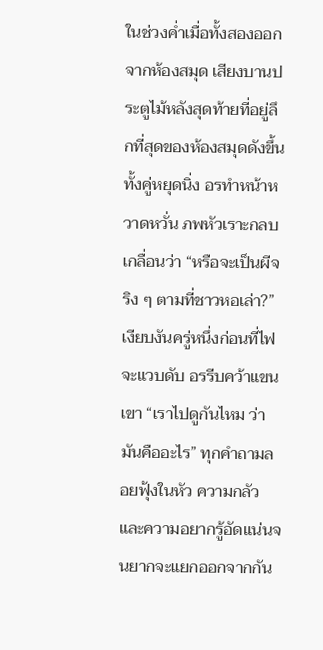ในช่วงค่ำเมื่อทั้งสองออกจากห้องสมุด เสียงบานประตูไม้หลังสุดท้ายที่อยู่ลึกที่สุดของห้องสมุดดังขึ้น ทั้งคู่หยุดนิ่ง อรทำหน้าหวาดหวั่น ภพหัวเราะกลบเกลื่อนว่า “หรือจะเป็นผีจริง ๆ ตามที่ชาวหอเล่า?” เงียบงันครู่หนึ่งก่อนที่ไฟจะแวบดับ อรรีบคว้าแขนเขา “เราไปดูกันไหม ว่ามันคืออะไร” ทุกคำถามลอยฟุ้งในหัว ความกลัวและความอยากรู้อัดแน่นจนยากจะแยกออกจากกัน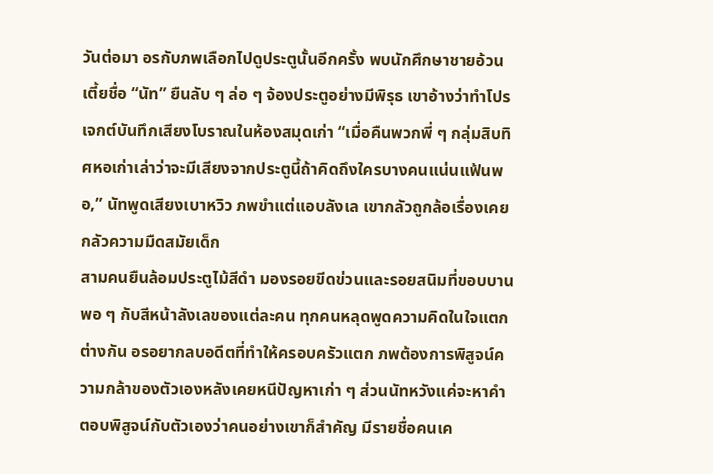วันต่อมา อรกับภพเลือกไปดูประตูนั้นอีกครั้ง พบนักศึกษาชายอ้วนเตี้ยชื่อ “นัท” ยืนลับ ๆ ล่อ ๆ จ้องประตูอย่างมีพิรุธ เขาอ้างว่าทำโปรเจกต์บันทึกเสียงโบราณในห้องสมุดเก่า “เมื่อคืนพวกพี่ ๆ กลุ่มสิบทิศหอเก่าเล่าว่าจะมีเสียงจากประตูนี้ถ้าคิดถึงใครบางคนแน่นแฟ้นพอ,” นัทพูดเสียงเบาหวิว ภพขำแต่แอบลังเล เขากลัวถูกล้อเรื่องเคยกลัวความมืดสมัยเด็ก
สามคนยืนล้อมประตูไม้สีดำ มองรอยขีดข่วนและรอยสนิมที่ขอบบานพอ ๆ กับสีหน้าลังเลของแต่ละคน ทุกคนหลุดพูดความคิดในใจแตกต่างกัน อรอยากลบอดีตที่ทำให้ครอบครัวแตก ภพต้องการพิสูจน์ความกล้าของตัวเองหลังเคยหนีปัญหาเก่า ๆ ส่วนนัทหวังแค่จะหาคำตอบพิสูจน์กับตัวเองว่าคนอย่างเขาก็สำคัญ มีรายชื่อคนเค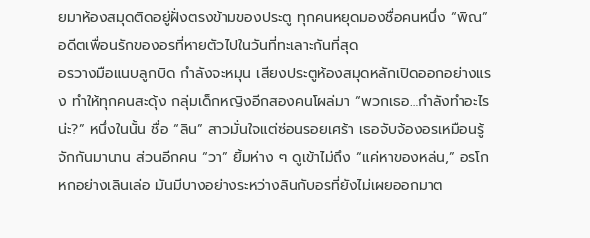ยมาห้องสมุดติดอยู่ฝั่งตรงข้ามของประตู ทุกคนหยุดมองชื่อคนหนึ่ง “พิณ” อดีตเพื่อนรักของอรที่หายตัวไปในวันที่ทะเลาะกันที่สุด
อรวางมือแนบลูกบิด กำลังจะหมุน เสียงประตูห้องสมุดหลักเปิดออกอย่างแรง ทำให้ทุกคนสะดุ้ง กลุ่มเด็กหญิงอีกสองคนโผล่มา “พวกเธอ…กำลังทำอะไรน่ะ?” หนึ่งในนั้น ชื่อ “ลิน” สาวมั่นใจแต่ซ่อนรอยเศร้า เธอจับจ้องอรเหมือนรู้จักกันมานาน ส่วนอีกคน “วา” ยิ้มห่าง ๆ ดูเข้าไม่ถึง “แค่หาของหล่น,” อรโกหกอย่างเลินเล่อ มันมีบางอย่างระหว่างลินกับอรที่ยังไม่เผยออกมาต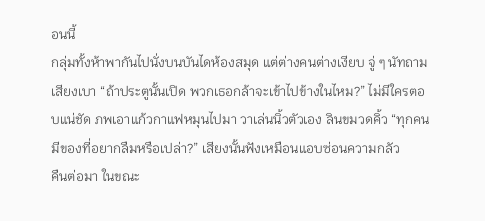อนนี้
กลุ่มทั้งห้าพากันไปนั่งบนบันไดห้องสมุด แต่ต่างคนต่างเงียบ จู่ ๆ นัทถามเสียงเบา “ถ้าประตูนั้นเปิด พวกเธอกล้าจะเข้าไปข้างในไหม?” ไม่มีใครตอบแน่ชัด ภพเอาแก้วกาแฟหมุนไปมา วาเล่นนิ้วตัวเอง ลินขมวดคิ้ว “ทุกคนมีของที่อยากลืมหรือเปล่า?” เสียงนั้นฟังเหมือนแอบซ่อนความกลัว
คืนต่อมา ในขณะ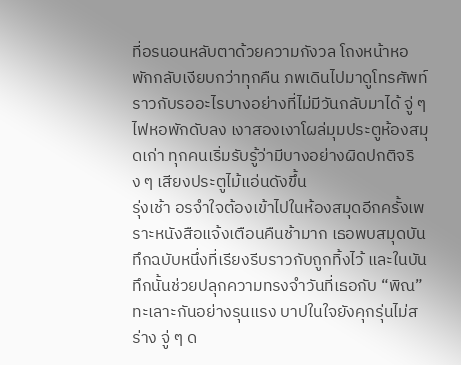ที่อรนอนหลับตาด้วยความกังวล โถงหน้าหอพักกลับเงียบกว่าทุกคืน ภพเดินไปมาดูโทรศัพท์ราวกับรออะไรบางอย่างที่ไม่มีวันกลับมาได้ จู่ ๆ ไฟหอพักดับลง เงาสองเงาโผล่มุมประตูห้องสมุดเก่า ทุกคนเริ่มรับรู้ว่ามีบางอย่างผิดปกติจริง ๆ เสียงประตูไม้แอ่นดังขึ้น
รุ่งเช้า อรจำใจต้องเข้าไปในห้องสมุดอีกครั้งเพราะหนังสือแจ้งเตือนคืนช้ามาก เธอพบสมุดบันทึกฉบับหนึ่งที่เรียงรีบราวกับถูกทิ้งไว้ และในบันทึกนั้นช่วยปลุกความทรงจำวันที่เธอกับ “พิณ” ทะเลาะกันอย่างรุนแรง บาปในใจยังคุกรุ่นไม่สร่าง จู่ ๆ ด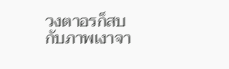วงตาอรก็สบกับภาพเงาจา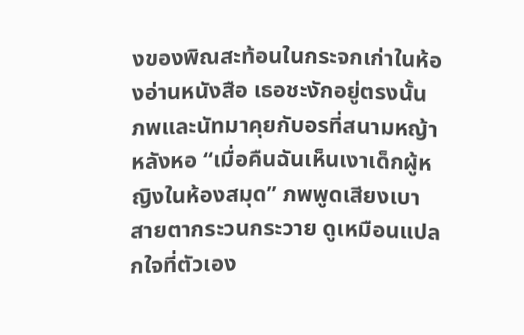งของพิณสะท้อนในกระจกเก่าในห้องอ่านหนังสือ เธอชะงักอยู่ตรงนั้น
ภพและนัทมาคุยกับอรที่สนามหญ้าหลังหอ “เมื่อคืนฉันเห็นเงาเด็กผู้หญิงในห้องสมุด” ภพพูดเสียงเบา สายตากระวนกระวาย ดูเหมือนแปลกใจที่ตัวเอง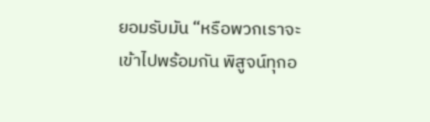ยอมรับมัน “หรือพวกเราจะเข้าไปพร้อมกัน พิสูจน์ทุกอ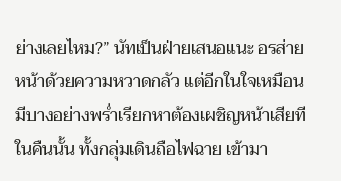ย่างเลยไหม?” นัทเป็นฝ่ายเสนอแนะ อรส่ายหน้าด้วยความหวาดกลัว แต่อีกในใจเหมือนมีบางอย่างพร่ำเรียกหาต้องเผชิญหน้าเสียที
ในคืนนั้น ทั้งกลุ่มเดินถือไฟฉาย เข้ามา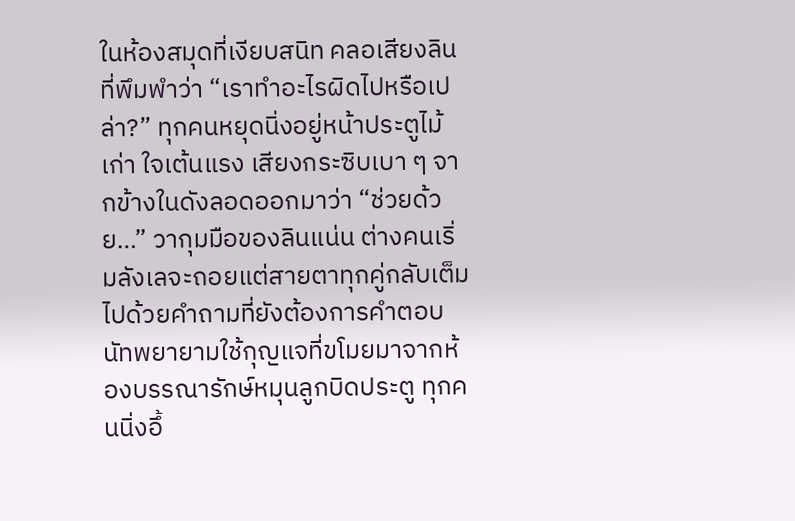ในห้องสมุดที่เงียบสนิท คลอเสียงลินที่พึมพำว่า “เราทำอะไรผิดไปหรือเปล่า?” ทุกคนหยุดนิ่งอยู่หน้าประตูไม้เก่า ใจเต้นแรง เสียงกระซิบเบา ๆ จากข้างในดังลอดออกมาว่า “ช่วยด้วย…” วากุมมือของลินแน่น ต่างคนเริ่มลังเลจะถอยแต่สายตาทุกคู่กลับเต็มไปด้วยคำถามที่ยังต้องการคำตอบ
นัทพยายามใช้กุญแจที่ขโมยมาจากห้องบรรณารักษ์หมุนลูกบิดประตู ทุกคนนิ่งอึ้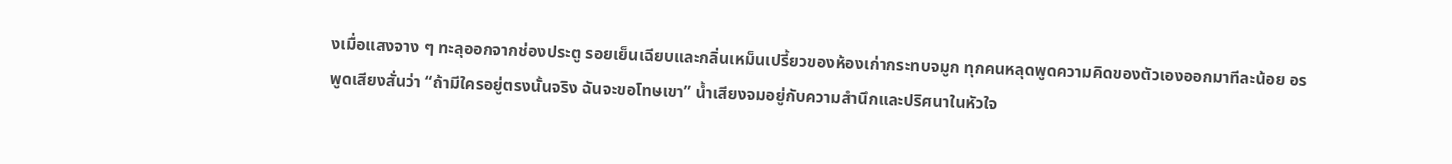งเมื่อแสงจาง ๆ ทะลุออกจากช่องประตู รอยเย็นเฉียบและกลิ่นเหม็นเปรี้ยวของห้องเก่ากระทบจมูก ทุกคนหลุดพูดความคิดของตัวเองออกมาทีละน้อย อรพูดเสียงสั่นว่า “ถ้ามีใครอยู่ตรงนั้นจริง ฉันจะขอโทษเขา” น้ำเสียงจมอยู่กับความสำนึกและปริศนาในหัวใจ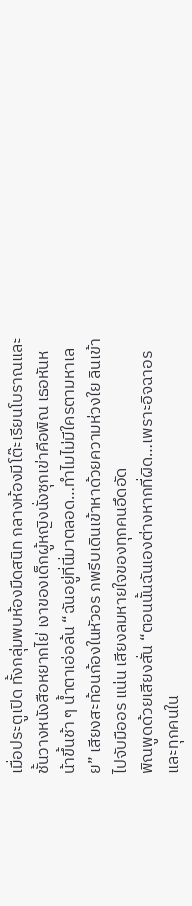เมื่อประตูเปิด ทั้งกลุ่มพบห้องมืดสนิท กลางห้องมีโต๊ะเรียนโบราณและชั้นวางหนังสือหยากไย่ เงาของเด็กผู้หญิงนั่งซุกเข่าคือพิณ เธอหันหน้าขึ้นช้า ๆ น้ำตาเอ่อล้น “ฉันอยู่ที่นี่มาตลอด…ทำไมไม่มีใครตามหาเลย” เสียงสะท้อนก้องในหัวอร ภพรีบเดินเข้าหาด้วยความห่วงใย ลินเข้าไปจับมืออร แน่น เสียงลมหายใจของทุกคนอึดอัด
พิณพูดด้วยเสียงสั่น “ตอนนั้นฉันเองต่างหากที่ผิด…เพราะอิจฉาอรและทุกคนใน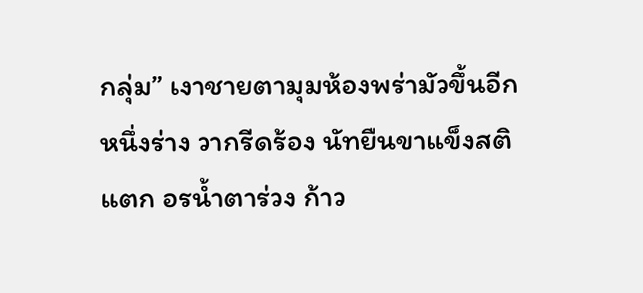กลุ่ม” เงาชายตามุมห้องพร่ามัวขึ้นอีกหนึ่งร่าง วากรีดร้อง นัทยืนขาแข็งสติแตก อรน้ำตาร่วง ก้าว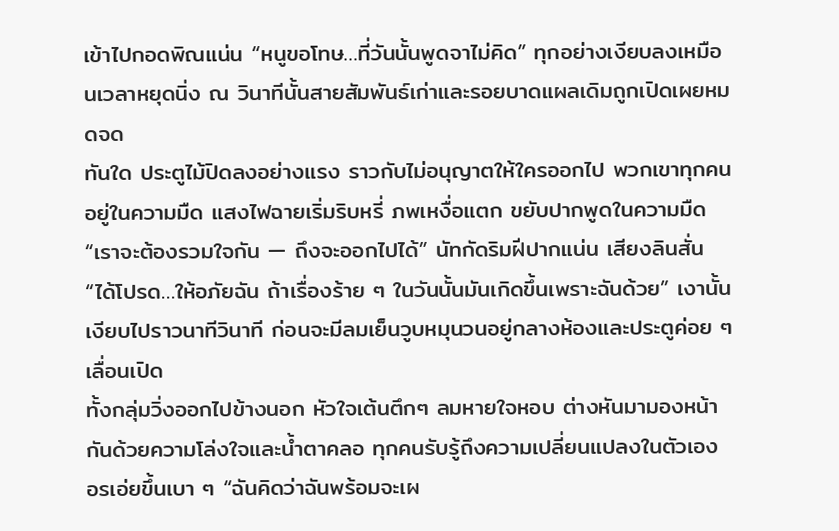เข้าไปกอดพิณแน่น “หนูขอโทษ…ที่วันนั้นพูดจาไม่คิด” ทุกอย่างเงียบลงเหมือนเวลาหยุดนิ่ง ณ วินาทีนั้นสายสัมพันธ์เก่าและรอยบาดแผลเดิมถูกเปิดเผยหมดจด
ทันใด ประตูไม้ปิดลงอย่างแรง ราวกับไม่อนุญาตให้ใครออกไป พวกเขาทุกคนอยู่ในความมืด แสงไฟฉายเริ่มริบหรี่ ภพเหงื่อแตก ขยับปากพูดในความมืด “เราจะต้องรวมใจกัน — ถึงจะออกไปได้” นัทกัดริมฝีปากแน่น เสียงลินสั่น “ได้โปรด…ให้อภัยฉัน ถ้าเรื่องร้าย ๆ ในวันนั้นมันเกิดขึ้นเพราะฉันด้วย” เงานั้นเงียบไปราวนาทีวินาที ก่อนจะมีลมเย็นวูบหมุนวนอยู่กลางห้องและประตูค่อย ๆ เลื่อนเปิด
ทั้งกลุ่มวิ่งออกไปข้างนอก หัวใจเต้นตึกๆ ลมหายใจหอบ ต่างหันมามองหน้ากันด้วยความโล่งใจและน้ำตาคลอ ทุกคนรับรู้ถึงความเปลี่ยนแปลงในตัวเอง อรเอ่ยขึ้นเบา ๆ “ฉันคิดว่าฉันพร้อมจะเผ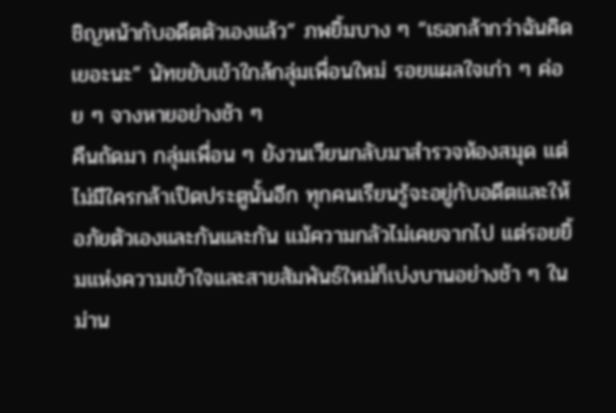ชิญหน้ากับอดีตตัวเองแล้ว” ภพยิ้มบาง ๆ “เธอกล้ากว่าฉันคิดเยอะนะ” นัทขยับเข้าใกล้กลุ่มเพื่อนใหม่ รอยแผลใจเก่า ๆ ค่อย ๆ จางหายอย่างช้า ๆ
คืนถัดมา กลุ่มเพื่อน ๆ ยังวนเวียนกลับมาสำรวจห้องสมุด แต่ไม่มีใครกล้าเปิดประตูนั้นอีก ทุกคนเรียนรู้จะอยู่กับอดีตและให้อภัยตัวเองและกันและกัน แม้ความกลัวไม่เคยจากไป แต่รอยยิ้มแห่งความเข้าใจและสายสัมพันธ์ใหม่ก็เบ่งบานอย่างช้า ๆ ในม่าน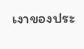เงาของประ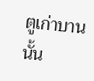ตูเก่าบานนั้น